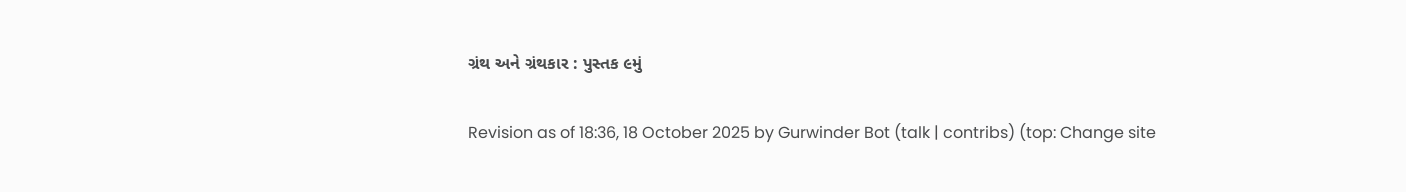ગ્રંથ અને ગ્રંથકાર : પુસ્તક ૯મું

Revision as of 18:36, 18 October 2025 by Gurwinder Bot (talk | contribs) (top: Change site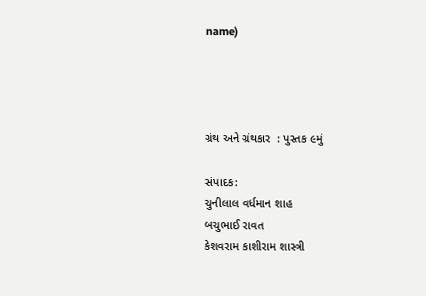name)




ગ્રંથ અને ગ્રંથકાર  : પુસ્તક ૯મું

સંપાદક:
ચુનીલાલ વર્ધમાન શાહ
બચુભાઈ રાવત
કેશવરામ કાશીરામ શાસ્ત્રી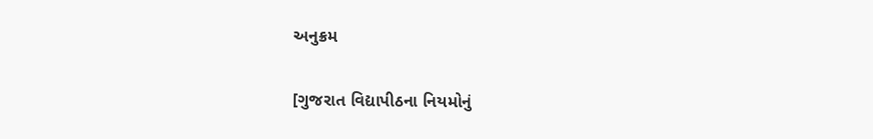અનુક્રમ

[ગુજરાત વિદ્યાપીઠના નિયમોનું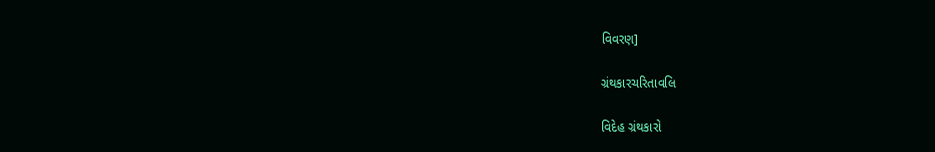વિવરણ]

ગ્રંથકારચરિતાવલિ

વિદેહ ગ્રંથકારો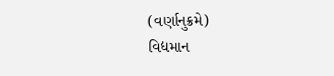(વર્ણાનુક્રમે)
વિદ્યમાન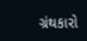ગ્રંથકારો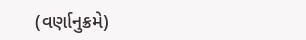(વર્ણાનુક્રમે)